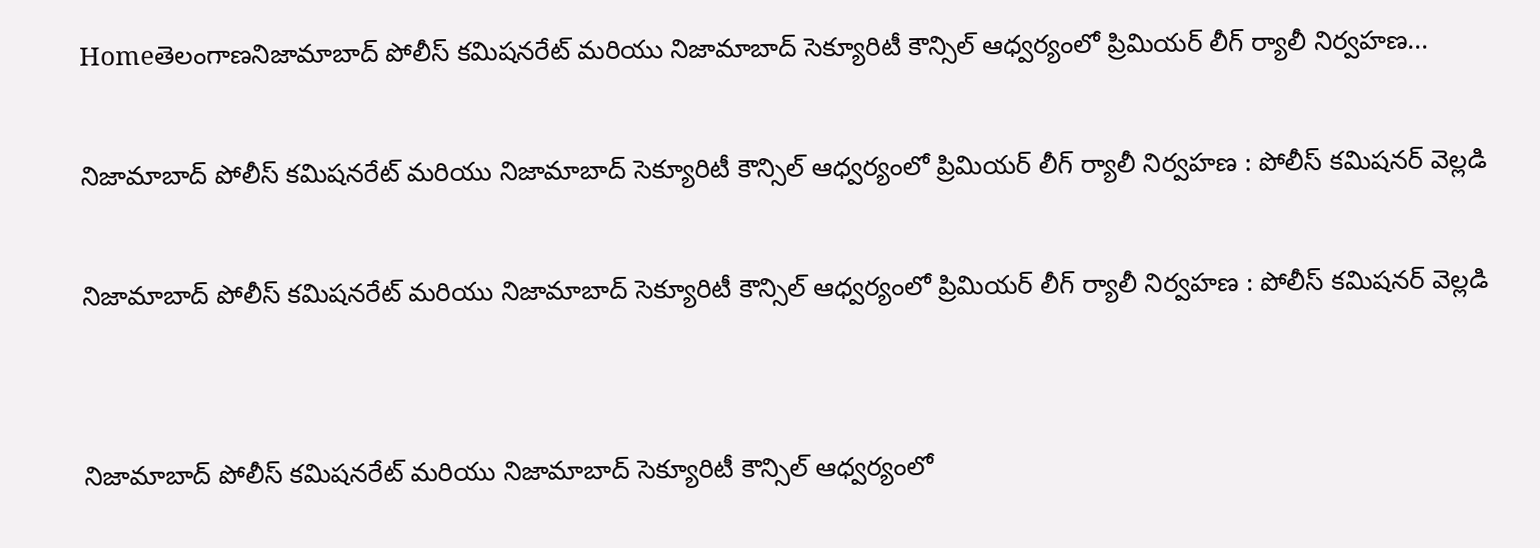Homeతెలంగాణనిజామాబాద్ పోలీస్ కమిషనరేట్ మరియు నిజామాబాద్ సెక్యూరిటీ కౌన్సిల్ ఆధ్వర్యంలో ప్రిమియర్ లీగ్ ర్యాలీ నిర్వహణ...

నిజామాబాద్ పోలీస్ కమిషనరేట్ మరియు నిజామాబాద్ సెక్యూరిటీ కౌన్సిల్ ఆధ్వర్యంలో ప్రిమియర్ లీగ్ ర్యాలీ నిర్వహణ : పోలీస్ కమిషనర్ వెల్లడి

నిజామాబాద్ పోలీస్ కమిషనరేట్ మరియు నిజామాబాద్ సెక్యూరిటీ కౌన్సిల్ ఆధ్వర్యంలో ప్రిమియర్ లీగ్ ర్యాలీ నిర్వహణ : పోలీస్ కమిషనర్ వెల్లడి


నిజామాబాద్ పోలీస్ కమిషనరేట్ మరియు నిజామాబాద్ సెక్యూరిటీ కౌన్సిల్ ఆధ్వర్యంలో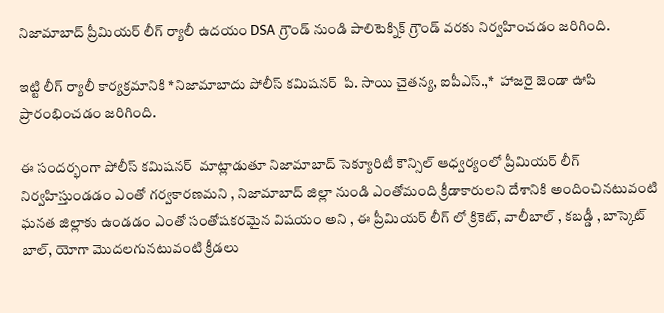నిజామాబాద్ ప్రీమియర్ లీగ్ ర్యాలీ ఉదయం DSA గ్రౌండ్ నుండి పాలిటెక్నిక్ గ్రౌండ్ వరకు నిర్వహించడం జరిగింది.

ఇట్టి లీగ్ ర్యాలీ కార్యక్రమానికి *నిజామాబాదు పోలీస్ కమిషనర్  పి. సాయి చైతన్య, ఐపీఎస్.,*  హాజరై జెండా ఊపి ప్రారంభించడం జరిగింది.

ఈ సందర్భంగా పోలీస్ కమిషనర్  మాట్లాడుతూ నిజామాబాద్ సెక్యూరిటీ కౌన్సిల్ ఆధ్వర్యంలో ప్రీమియర్ లీగ్ నిర్వహిస్తుండడం ఎంతో గర్వకారణమని , నిజామాబాద్ జిల్లా నుండి ఎంతోమంది క్రీడాకారులని దేశానికి అందించినటువంటి ఘనత జిల్లాకు ఉండడం ఎంతో సంతోషకరమైన విషయం అని , ఈ ప్రీమియర్ లీగ్ లో క్రికెట్, వాలీబాల్ , కబడ్డీ , బాస్కెట్ బాల్, యోగా మొదలగునటువంటి క్రీడలు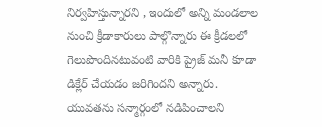నిర్వహిస్తున్నారని , ఇందులో అన్ని మండలాల నుంచి క్రీడాకారులు పాల్గొన్నారు ఈ క్రీడలలో గెలుపొందినటువంటి వారికి ప్రైజ్ మనీ కూడా డిక్లేర్ చేయడం జరిగిందని అన్నారు. యువతను సన్మార్గంలో నడిపించాలని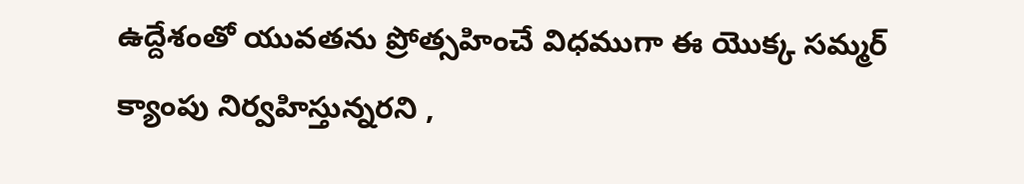ఉద్దేశంతో యువతను ప్రోత్సహించే విధముగా ఈ యొక్క సమ్మర్ క్యాంపు నిర్వహిస్తున్నరని ,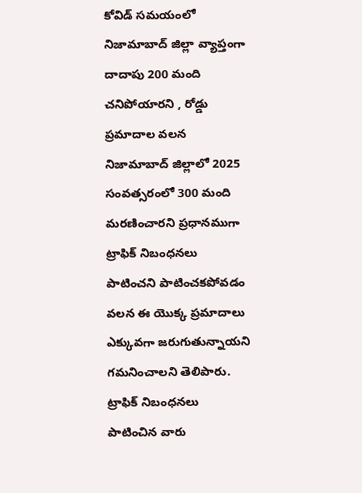కోవిడ్ సమయంలో నిజామాబాద్ జిల్లా వ్యాప్తంగా దాదాపు 200 మంది చనిపోయారని , రోడ్డు ప్రమాదాల వలన నిజామాబాద్ జిల్లాలో 2025 సంవత్సరంలో 300 మంది మరణించారని ప్రధానముగా ట్రాఫిక్ నిబంధనలు పాటించని పాటించకపోవడం వలన ఈ యొక్క ప్రమాదాలు ఎక్కువగా జరుగుతున్నాయని గమనించాలని తెలిపారు. ట్రాఫిక్ నిబంధనలు పాటించిన వారు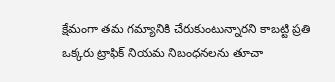క్షేమంగా తమ గమ్యానికి చేరుకుంటున్నారని కాబట్టి ప్రతి ఒక్కరు ట్రాఫిక్ నియమ నిబంధనలను తూచా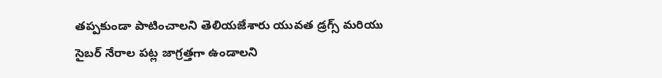తప్పకుండా పాటించాలని తెలియజేశారు యువత డ్రగ్స్ మరియు సైబర్ నేరాల పట్ల జాగ్రత్తగా ఉండాలని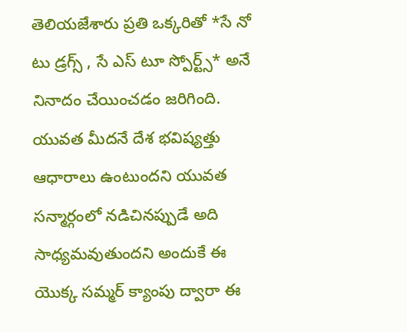తెలియజేశారు ప్రతి ఒక్కరితో *సే నో టు డ్రగ్స్ , సే ఎస్ టూ స్పోర్ట్స్* అనే నినాదం చేయించడం జరిగింది. యువత మీదనే దేశ భవిష్యత్తు ఆధారాలు ఉంటుందని యువత సన్మార్గంలో నడిచినప్పుడే అది సాధ్యమవుతుందని అందుకే ఈ యొక్క సమ్మర్ క్యాంపు ద్వారా ఈ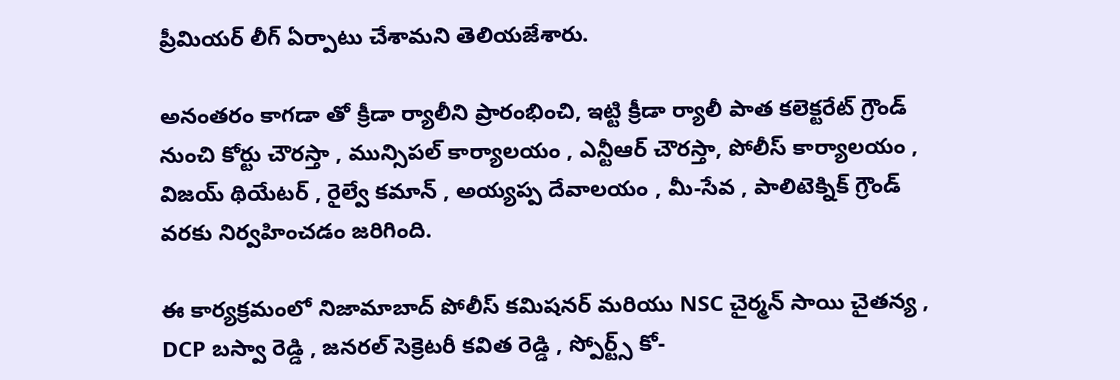ప్రీమియర్ లీగ్ ఏర్పాటు చేశామని తెలియజేశారు.

అనంతరం కాగడా తో క్రీడా ర్యాలీని ప్రారంభించి, ఇట్టి క్రీడా ర్యాలీ పాత కలెక్టరేట్ గ్రౌండ్ నుంచి కోర్టు చౌరస్తా , మున్సిపల్ కార్యాలయం , ఎన్టీఆర్ చౌరస్తా, పోలీస్ కార్యాలయం , విజయ్ థియేటర్ , రైల్వే కమాన్ , అయ్యప్ప దేవాలయం , మీ-సేవ , పాలిటెక్నిక్ గ్రౌండ్ వరకు నిర్వహించడం జరిగింది.

ఈ కార్యక్రమంలో నిజామాబాద్ పోలీస్ కమిషనర్ మరియు NSC చైర్మన్ సాయి చైతన్య , DCP బస్వా రెడ్డి , జనరల్ సెక్రెటరీ కవిత రెడ్డి , స్పోర్ట్స్ కో-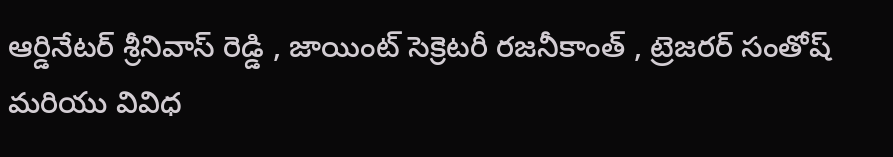ఆర్డినేటర్ శ్రీనివాస్ రెడ్డి , జాయింట్ సెక్రెటరీ రజనీకాంత్ , ట్రెజరర్ సంతోష్ మరియు వివిధ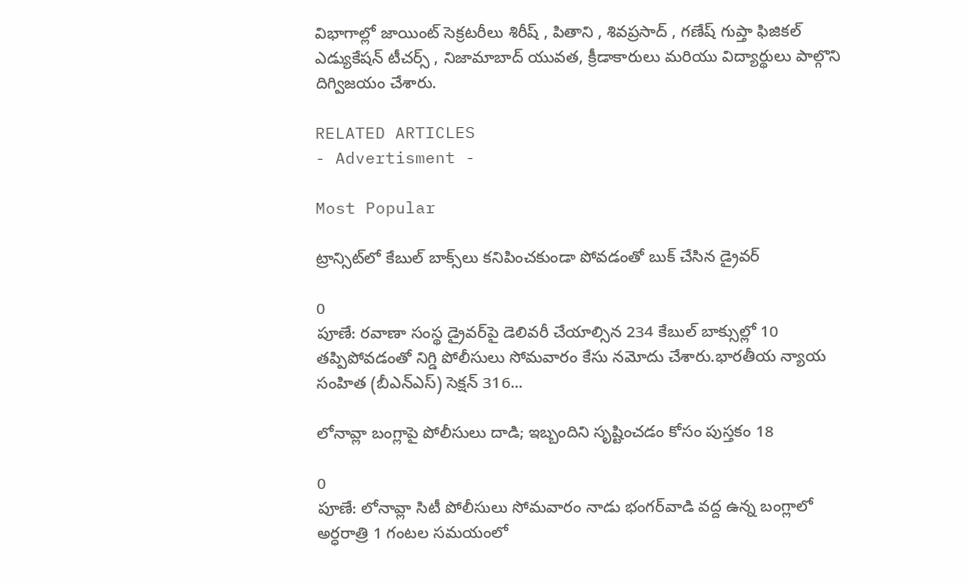విభాగాల్లో జాయింట్ సెక్రటరీలు శిరీష్ , పితాని , శివప్రసాద్ , గణేష్ గుప్తా ఫిజికల్ ఎడ్యుకేషన్ టీచర్స్ , నిజామాబాద్ యువత, క్రీడాకారులు మరియు విద్యార్థులు పాల్గొని దిగ్విజయం చేశారు.

RELATED ARTICLES
- Advertisment -

Most Popular

ట్రాన్సిట్‌లో కేబుల్ బాక్స్‌లు కనిపించకుండా పోవడంతో బుక్ చేసిన డ్రైవర్

0
పూణే: రవాణా సంస్థ డ్రైవర్‌పై డెలివరీ చేయాల్సిన 234 కేబుల్‌ బాక్సుల్లో 10 తప్పిపోవడంతో నిగ్డి పోలీసులు సోమవారం కేసు నమోదు చేశారు.భారతీయ న్యాయ సంహిత (బీఎన్‌ఎస్) సెక్షన్ 316...

లోనావ్లా బంగ్లాపై పోలీసులు దాడి; ఇబ్బందిని సృష్టించడం కోసం పుస్తకం 18

0
పూణే: లోనావ్లా సిటీ పోలీసులు సోమవారం నాడు భంగర్‌వాడి వద్ద ఉన్న బంగ్లాలో అర్ధరాత్రి 1 గంటల సమయంలో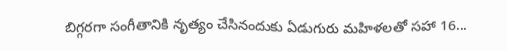బిగ్గరగా సంగీతానికి నృత్యం చేసినందుకు ఏడుగురు మహిళలతో సహా 16...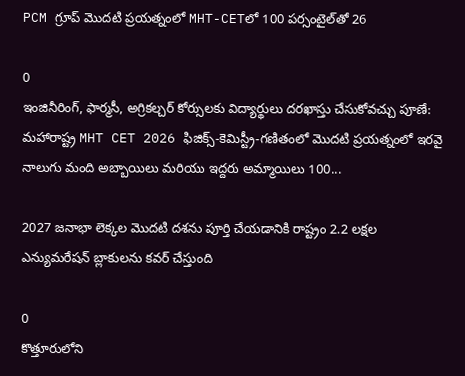PCM గ్రూప్ మొదటి ప్రయత్నంలో MHT-CETలో 100 పర్సంటైల్‌తో 26

0
ఇంజినీరింగ్, ఫార్మసీ, అగ్రికల్చర్ కోర్సులకు విద్యార్థులు దరఖాస్తు చేసుకోవచ్చు పూణే: మహారాష్ట్ర MHT CET 2026 ఫిజిక్స్-కెమిస్ట్రీ-గణితంలో మొదటి ప్రయత్నంలో ఇరవై నాలుగు మంది అబ్బాయిలు మరియు ఇద్దరు అమ్మాయిలు 100...

2027 జనాభా లెక్కల మొదటి దశను పూర్తి చేయడానికి రాష్ట్రం 2.2 లక్షల ఎన్యుమరేషన్ బ్లాకులను కవర్ చేస్తుంది

0
కొత్తూరులోని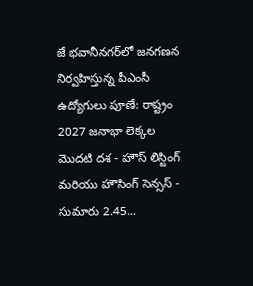జే భవానీనగర్‌లో జనగణన నిర్వహిస్తున్న పీఎంసీ ఉద్యోగులు పూణే: రాష్ట్రం 2027 జనాభా లెక్కల మొదటి దశ - హౌస్ లిస్టింగ్ మరియు హౌసింగ్ సెన్సస్ - సుమారు 2.45...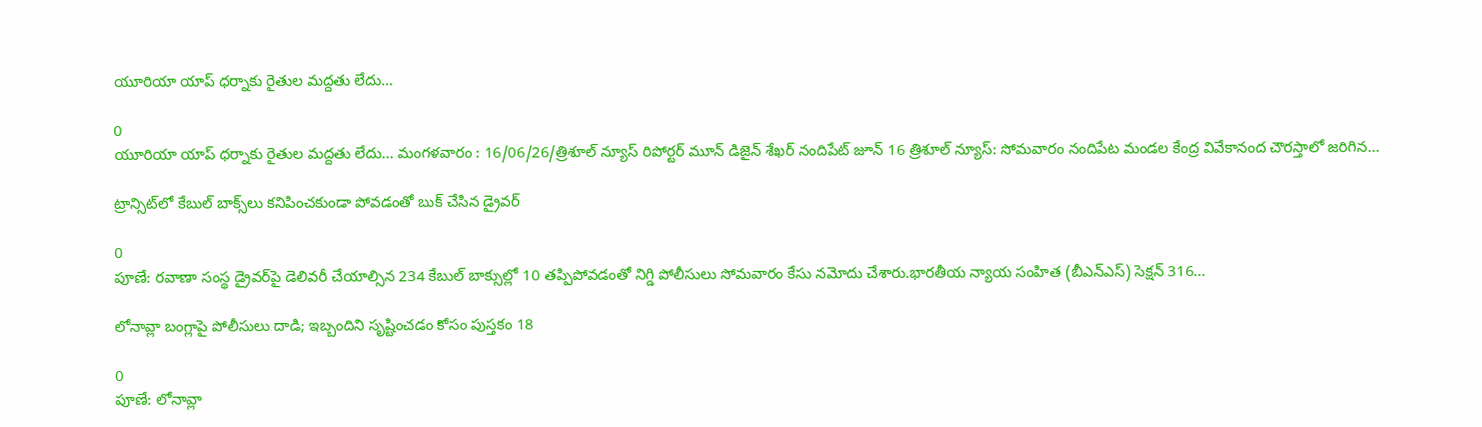యూరియా యాప్ ధర్నాకు రైతుల మద్దతు లేదు…

0
యూరియా యాప్ ధర్నాకు రైతుల మద్దతు లేదు... మంగళవారం : 16/06/26/త్రిశూల్ న్యూస్ రిపోర్టర్ మూన్ డిజైన్ శేఖర్ నందిపేట్ జూన్ 16 త్రిశూల్ న్యూస్: సోమవారం నందిపేట మండల కేంద్ర వివేకానంద చౌరస్తాలో జరిగిన...

ట్రాన్సిట్‌లో కేబుల్ బాక్స్‌లు కనిపించకుండా పోవడంతో బుక్ చేసిన డ్రైవర్

0
పూణే: రవాణా సంస్థ డ్రైవర్‌పై డెలివరీ చేయాల్సిన 234 కేబుల్‌ బాక్సుల్లో 10 తప్పిపోవడంతో నిగ్డి పోలీసులు సోమవారం కేసు నమోదు చేశారు.భారతీయ న్యాయ సంహిత (బీఎన్‌ఎస్) సెక్షన్ 316...

లోనావ్లా బంగ్లాపై పోలీసులు దాడి; ఇబ్బందిని సృష్టించడం కోసం పుస్తకం 18

0
పూణే: లోనావ్లా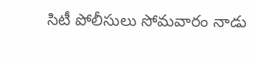సిటీ పోలీసులు సోమవారం నాడు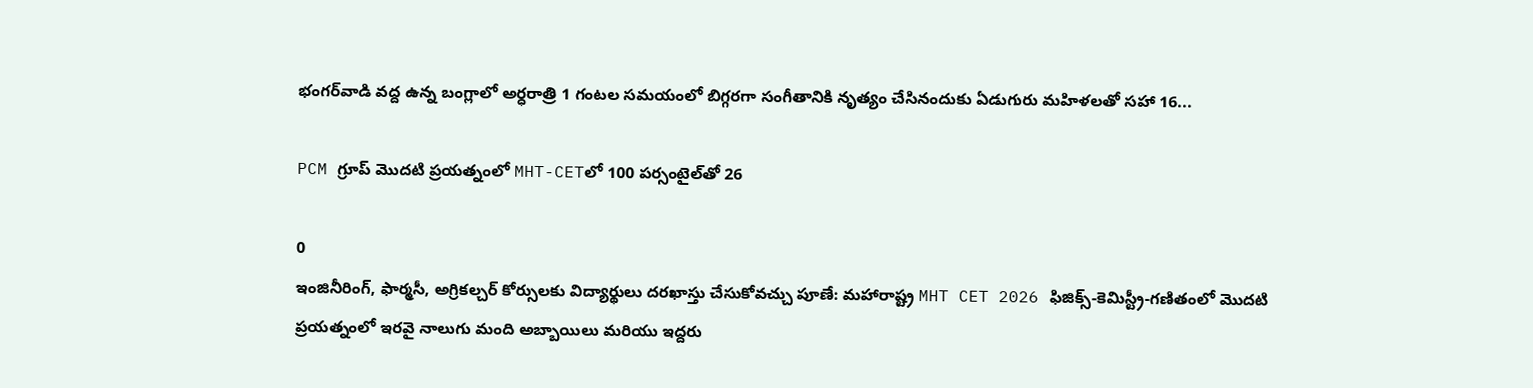భంగర్‌వాడి వద్ద ఉన్న బంగ్లాలో అర్ధరాత్రి 1 గంటల సమయంలో బిగ్గరగా సంగీతానికి నృత్యం చేసినందుకు ఏడుగురు మహిళలతో సహా 16...

PCM గ్రూప్ మొదటి ప్రయత్నంలో MHT-CETలో 100 పర్సంటైల్‌తో 26

0
ఇంజినీరింగ్, ఫార్మసీ, అగ్రికల్చర్ కోర్సులకు విద్యార్థులు దరఖాస్తు చేసుకోవచ్చు పూణే: మహారాష్ట్ర MHT CET 2026 ఫిజిక్స్-కెమిస్ట్రీ-గణితంలో మొదటి ప్రయత్నంలో ఇరవై నాలుగు మంది అబ్బాయిలు మరియు ఇద్దరు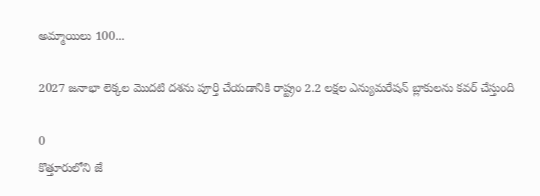అమ్మాయిలు 100...

2027 జనాభా లెక్కల మొదటి దశను పూర్తి చేయడానికి రాష్ట్రం 2.2 లక్షల ఎన్యుమరేషన్ బ్లాకులను కవర్ చేస్తుంది

0
కొత్తూరులోని జే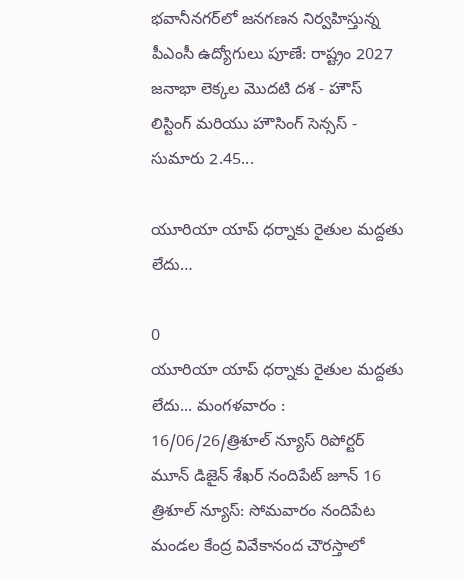భవానీనగర్‌లో జనగణన నిర్వహిస్తున్న పీఎంసీ ఉద్యోగులు పూణే: రాష్ట్రం 2027 జనాభా లెక్కల మొదటి దశ - హౌస్ లిస్టింగ్ మరియు హౌసింగ్ సెన్సస్ - సుమారు 2.45...

యూరియా యాప్ ధర్నాకు రైతుల మద్దతు లేదు…

0
యూరియా యాప్ ధర్నాకు రైతుల మద్దతు లేదు... మంగళవారం : 16/06/26/త్రిశూల్ న్యూస్ రిపోర్టర్ మూన్ డిజైన్ శేఖర్ నందిపేట్ జూన్ 16 త్రిశూల్ న్యూస్: సోమవారం నందిపేట మండల కేంద్ర వివేకానంద చౌరస్తాలో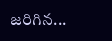జరిగిన...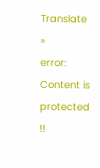Translate »
error: Content is protected !!